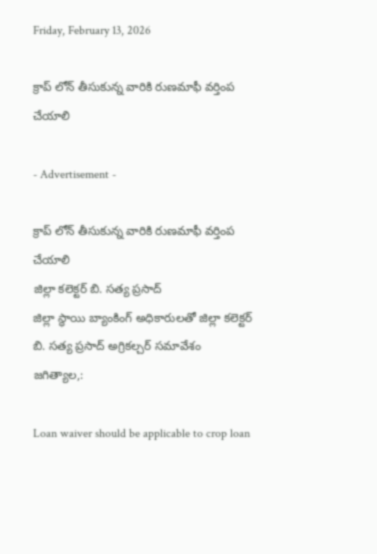Friday, February 13, 2026

క్రాప్ లోన్ తీసుకున్న వారికి రుణమాఫీ వర్తింప చేయాలి

- Advertisement -

క్రాప్ లోన్ తీసుకున్న వారికి రుణమాఫీ వర్తింప చేయాలి
జిల్లా కలెక్టర్ బి. సత్య ప్రసాద్
జిల్లా స్థాయి బ్యాంకింగ్ అధికారులతో జిల్లా కలెక్టర్ బి. సత్య ప్రసాద్ అగ్రికల్చర్ సమావేశం
జగిత్యాల,:

Loan waiver should be applicable to crop loan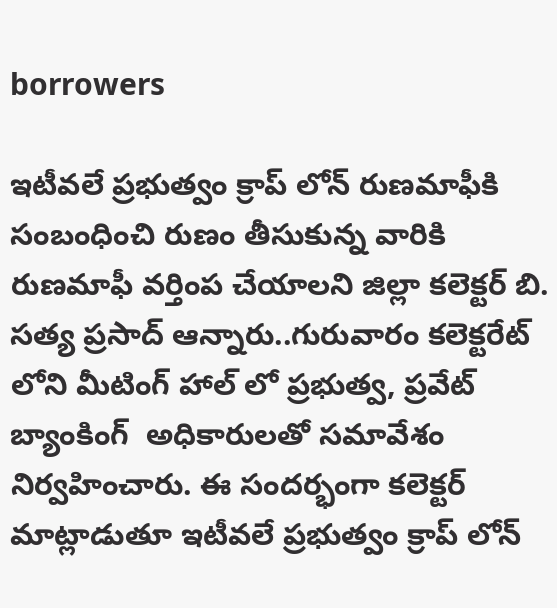borrowers

ఇటీవలే ప్రభుత్వం క్రాప్ లోన్ రుణమాఫీకి  సంబంధించి రుణం తీసుకున్న వారికి రుణమాఫీ వర్తింప చేయాలని జిల్లా కలెక్టర్ బి. సత్య ప్రసాద్ ఆన్నారు..గురువారం కలెక్టరేట్ లోని మీటింగ్ హాల్ లో ప్రభుత్వ, ప్రవేట్ బ్యాంకింగ్  అధికారులతో సమావేశం నిర్వహించారు. ఈ సందర్భంగా కలెక్టర్ మాట్లాడుతూ ఇటీవలే ప్రభుత్వం క్రాప్ లోన్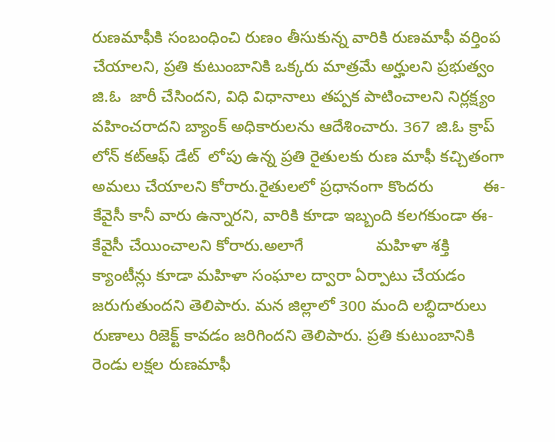రుణమాఫీకి సంబంధించి రుణం తీసుకున్న వారికి రుణమాఫీ వర్తింప చేయాలని, ప్రతి కుటుంబానికి ఒక్కరు మాత్రమే అర్హులని ప్రభుత్వం జి.ఓ  జారీ చేసిందని, విధి విధానాలు తప్పక పాటించాలని నిర్లక్ష్యం వహించరాదని బ్యాంక్ అధికారులను ఆదేశించారు. 367 జి.ఓ క్రాప్ లోన్ కట్ఆఫ్ డేట్  లోపు ఉన్న ప్రతి రైతులకు రుణ మాఫీ కచ్చితంగా అమలు చేయాలని కోరారు.రైతులలో ప్రధానంగా కొందరు           ఈ-కేవైసీ కానీ వారు ఉన్నారని, వారికి కూడా ఇబ్బంది కలగకుండా ఈ- కేవైసీ చేయించాలని కోరారు.అలాగే                మహిళా శక్తి క్యాంటీన్లు కూడా మహిళా సంఘాల ద్వారా ఏర్పాటు చేయడం జరుగుతుందని తెలిపారు. మన జిల్లాలో 300 మంది లబ్ధిదారులు రుణాలు రిజెక్ట్ కావడం జరిగిందని తెలిపారు. ప్రతి కుటుంబానికి రెండు లక్షల రుణమాఫీ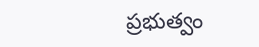ప్రభుత్వం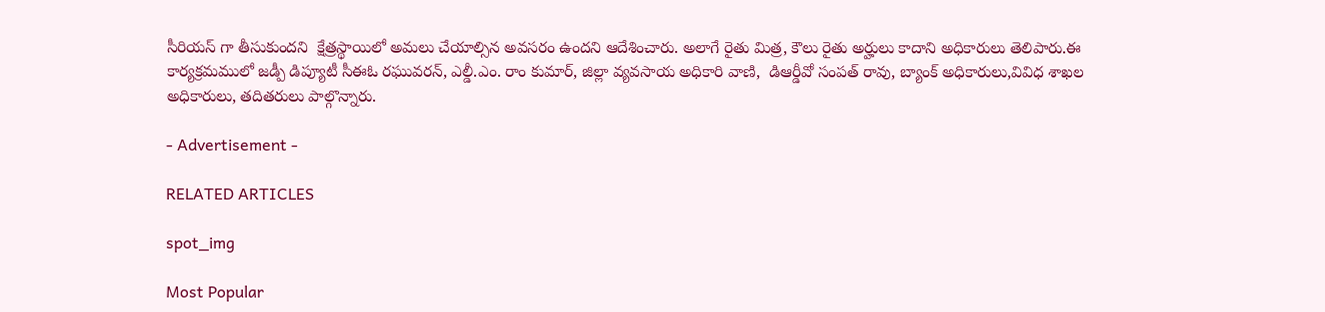సీరియస్ గా తీసుకుందని  క్షేత్రస్థాయిలో అమలు చేయాల్సిన అవసరం ఉందని ఆదేశించారు. అలాగే రైతు మిత్ర, కౌలు రైతు అర్హులు కాదాని అధికారులు తెలిపారు.ఈ  కార్యక్రమములో జడ్పీ డిప్యూటీ సీఈఓ రఘువరన్, ఎల్డీ.ఎం. రాం కుమార్, జిల్లా వ్యవసాయ అధికారి వాణి,  డిఆర్డీవో సంపత్ రావు, బ్యాంక్ అధికారులు,వివిధ శాఖల అధికారులు, తదితరులు పాల్గొన్నారు.

- Advertisement -

RELATED ARTICLES

spot_img

Most Popular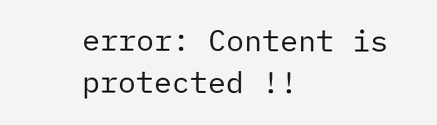error: Content is protected !!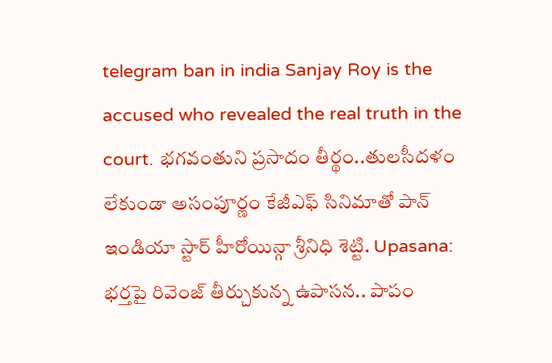telegram ban in india Sanjay Roy is the accused who revealed the real truth in the court. భగవంతుని ప్రసాదం తీర్థం..తులసీదళం లేకుండా అసంపూర్ణం కేజీఎఫ్ సినిమాతో పాన్ ఇండియా స్టార్ హీరోయిన్గా శ్రీనిధి శెట్టి. Upasana: భర్తపై రివెంజ్ తీర్చుకున్న ఉపాసన.. పాపం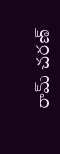రామ్ చరణ్